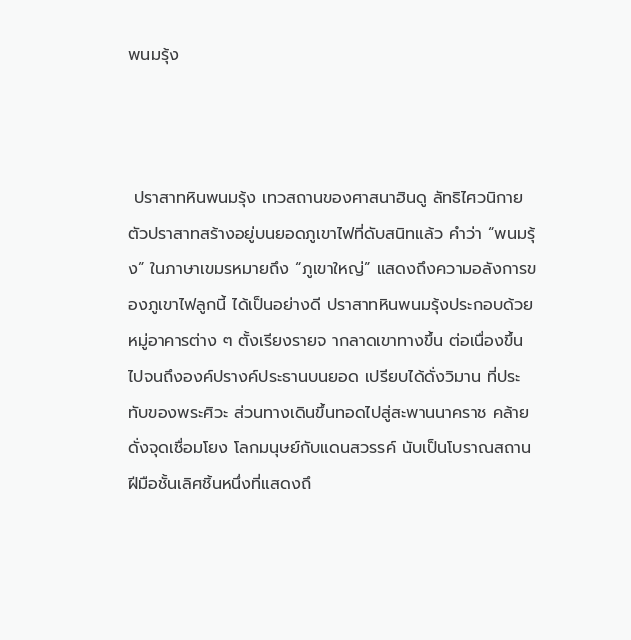พนมรุ้ง



 ปราสาทหินพนมรุ้ง เทวสถานของศาสนาฮินดู ลัทธิไศวนิกาย ตัวปราสาทสร้างอยู่บนยอดภูเขาไฟที่ดับสนิทแล้ว คำว่า “พนมรุ้ง” ในภาษาเขมรหมายถึง “ภูเขาใหญ่” แสดงถึงความอลังการของภูเขาไฟลูกนี้ ได้เป็นอย่างดี ปราสาทหินพนมรุ้งประกอบด้วยหมู่อาคารต่าง ๆ ตั้งเรียงรายจ ากลาดเขาทางขึ้น ต่อเนื่องขึ้นไปจนถึงองค์ปรางค์ประธานบนยอด เปรียบได้ดั่งวิมาน ที่ประทับของพระศิวะ ส่วนทางเดินขึ้นทอดไปสู่สะพานนาคราช คล้ายดั่งจุดเชื่อมโยง โลกมนุษย์กับแดนสวรรค์ นับเป็นโบราณสถานฝีมือชั้นเลิศชิ้นหนึ่งที่แสดงถึ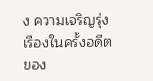ง ความเจริญรุ่งเรืองในครั้งอดีตของ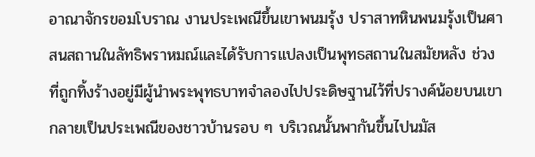อาณาจักรขอมโบราณ งานประเพณีขึ้นเขาพนมรุ้ง ปราสาทหินพนมรุ้งเป็นศาสนสถานในลัทธิพราหมณ์และได้รับการแปลงเป็นพุทธสถานในสมัยหลัง ช่วงที่ถูกทิ้งร้างอยู่มีผู้นำพระพุทธบาทจำลองไปประดิษฐานไว้ที่ปรางค์น้อยบนเขา กลายเป็นประเพณีของชาวบ้านรอบ ๆ บริเวณนั้นพากันขึ้นไปนมัส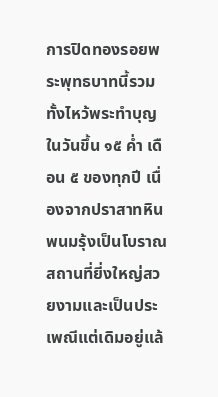การปิดทองรอยพระพุทธบาทนี้รวมทั้งไหว้พระทำบุญในวันขึ้น ๑๕ ค่ำ เดือน ๕ ของทุกปี เนื่องจากปราสาทหินพนมรุ้งเป็นโบราณสถานที่ยี่งใหญ่สวยงามและเป็นประเพณีแต่เดิมอยู่แล้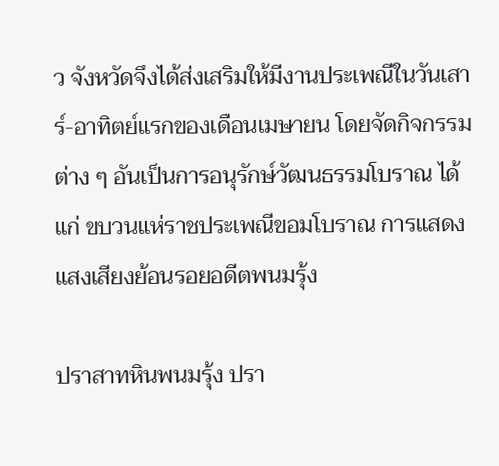ว จังหวัดจึงได้ส่งเสริมให้มีงานประเพณีในวันเสาร์-อาทิตย์แรกของเดือนเมษายน โดยจัดกิจกรรมต่าง ๆ อันเป็นการอนุรักษ์วัฒนธรรมโบราณ ได้แก่ ขบวนแห่ราชประเพณีขอมโบราณ การแสดงแสงเสียงย้อนรอยอดีตพนมรุ้ง

ปราสาทหินพนมรุ้ง ปรา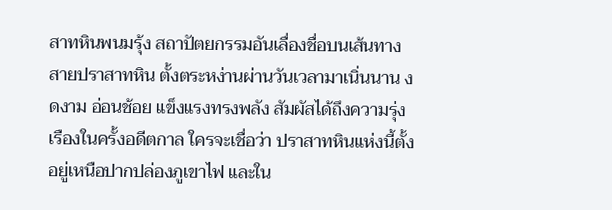สาทหินพนมรุ้ง สถาปัตยกรรมอันเลื่องชื่อบนเส้นทางสายปราสาทหิน ตั้งตระหง่านผ่านวันเวลามาเนิ่นนาน งดงาม อ่อนช้อย แข็งแรงทรงพลัง สัมผัสได้ถึงความรุ่งเรืองในครั้งอดีตกาล ใครจะเชื่อว่า ปราสาทหินแห่งนี้ตั้งอยู่เหนือปากปล่องภูเขาไฟ และใน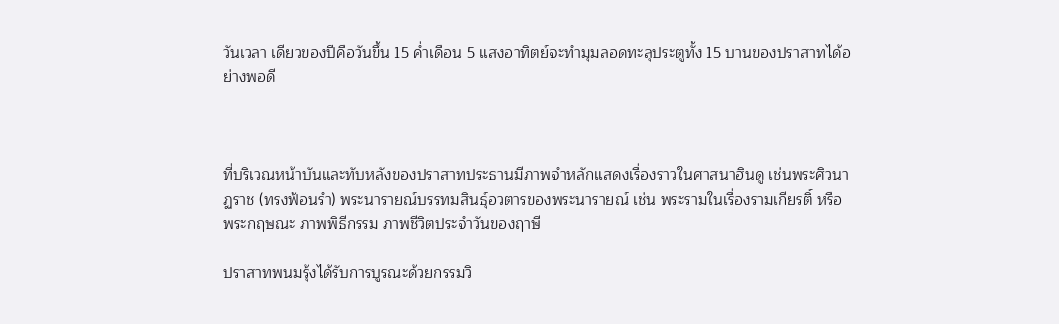วันเวลา เดียวของปีคือวันขึ้น 15 ค่ำเดือน 5 แสงอาทิตย์จะทำมุมลอดทะลุประตูทั้ง 15 บานของปราสาทได้อย่างพอดี



ที่บริเวณหน้าบันและทับหลังของปราสาทประธานมีภาพจำหลักแสดงเรื่องราวในศาสนาฮินดู เช่นพระศิวนาฏราช (ทรงฟ้อนรำ) พระนารายณ์บรรทมสินธุ์อวตารของพระนารายณ์ เช่น พระรามในเรื่องรามเกียรติ์ หรือพระกฤษณะ ภาพพิธีกรรม ภาพชีวิตประจำวันของฤาษี

ปราสาทพนมรุ้งได้รับการบูรณะด้วยกรรมวิ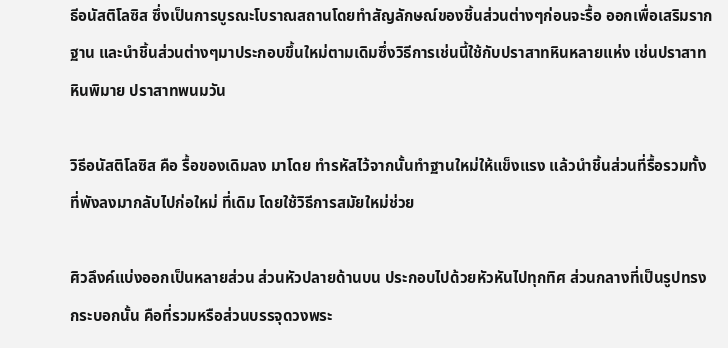ธีอนัสติโลซิส ซึ่งเป็นการบูรณะโบราณสถานโดยทำสัญลักษณ์ของชิ้นส่วนต่างๆก่อนจะรื้อ ออกเพื่อเสริมรากฐาน และนำชิ้นส่วนต่างๆมาประกอบขึ้นใหม่ตามเดิมซึ่งวิธีการเช่นนี้ใช้กับปราสาทหินหลายแห่ง เช่นปราสาทหินพิมาย ปราสาทพนมวัน

วิธีอนัสติโลซิส คือ รื้อของเดิมลง มาโดย ทำรหัสไว้จากนั้นทำฐานใหม่ให้แข็งแรง แล้วนำชิ้นส่วนที่รื้อรวมทั้งที่พังลงมากลับไปก่อใหม่ ที่เดิม โดยใช้วิธีการสมัยใหม่ช่วย

ศิวลึงค์แบ่งออกเป็นหลายส่วน ส่วนหัวปลายด้านบน ประกอบไปด้วยหัวหันไปทุกทิศ ส่วนกลางที่เป็นรูปทรงกระบอกนั้น คือที่รวมหรือส่วนบรรจุดวงพระ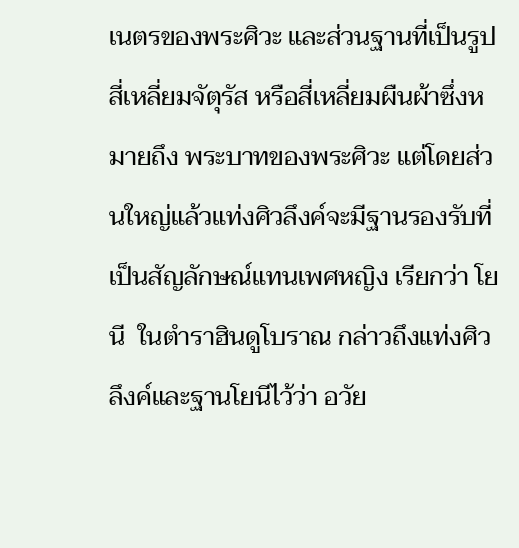เนตรของพระศิวะ และส่วนฐานที่เป็นรูปสี่เหลี่ยมจัตุรัส หรือสี่เหลี่ยมผืนผ้าซึ่งหมายถึง พระบาทของพระศิวะ แต่โดยส่วนใหญ่แล้วแท่งศิวลึงค์จะมีฐานรองรับที่เป็นสัญลักษณ์แทนเพศหญิง เรียกว่า โยนี  ในตำราฮินดูโบราณ กล่าวถึงแท่งศิวลึงค์และฐานโยนีไว้ว่า อวัย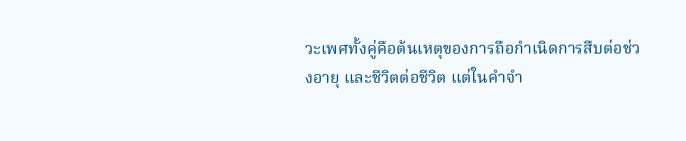วะเพศทั้งคู่คือต้นเหตุของการถือกำเนิดการสืบต่อช่วงอายุ และชีวิตต่อชีวิต แต่ในคำจำ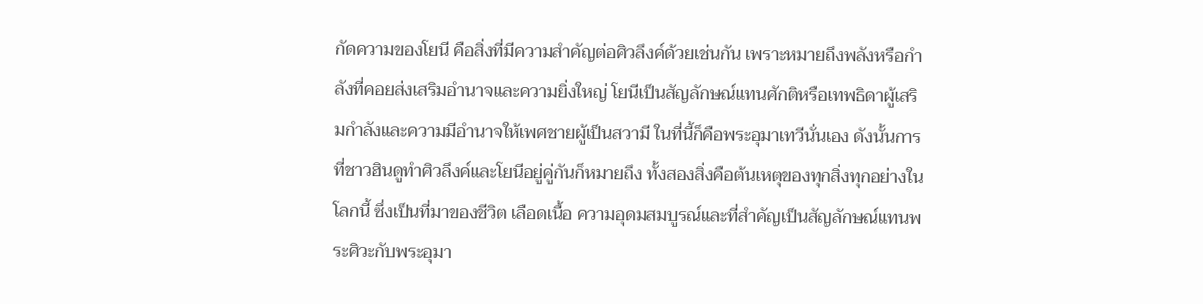กัดความของโยนี คือสิ่งที่มีความสำคัญต่อศิวลึงค์ด้วยเช่นกัน เพราะหมายถึงพลังหรือกำลังที่คอยส่งเสริมอำนาจและความยิ่งใหญ่ โยนีเป็นสัญลักษณ์แทนศักติหรือเทพธิดาผู้เสริมกำลังและความมีอำนาจให้เพศชายผู้เป็นสวามี ในที่นี้ก็คือพระอุมาเทวีนั่นเอง ดังนั้นการที่ชาวฮินดูทำศิวลึงค์และโยนีอยู่คู่กันก็หมายถึง ทั้งสองสิ่งคือต้นเหตุของทุกสิ่งทุกอย่างในโลกนี้ ซึ่งเป็นที่มาของชีวิต เลือดเนื้อ ความอุดมสมบูรณ์และที่สำคัญเป็นสัญลักษณ์แทนพระศิวะกับพระอุมา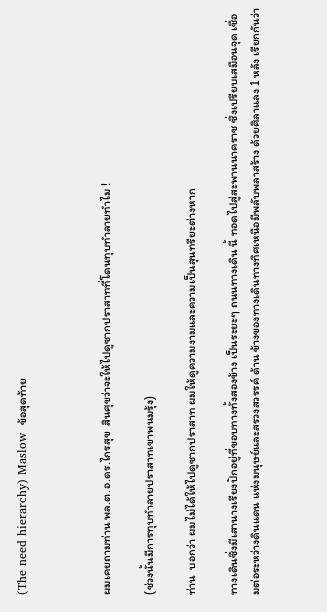(The need hierarchy) Maslow  ข้อสุดท้าย



ผมเคยถามท่าน พล.ต.อ.ดร.ไกรสุข  สินศุขว่าจะให้ไปดูซากปราสาทที่โดนทุบทำลายทำไม !

(ช่วงนั้นมีการทุบทำลายปราสาทเขาพนมรุ้ง)

ท่าน  บอกว่า ผมไม่ได้ให้ไปดูซากปราสาท ผมให้ดูความงามและความเป็นสุนทรียะต่างหาก

ทางเดินซึ่งมีเสานางเรียงปักอยู่ที่ขอบทางทั้งสองข้าง เป็นระยะๆ ถนนทางเดิน นี้ ทอดไปสู่สะพานนาคราช ซึ่งเปรียบเสมือนจุด เชื่อมต่อระหว่างดินแดน แห่งมนุษย์และสรวงสวรรค์ ด้าน ข้างของทางเดินทางทิศเหนือมีพลับพลาสร้าง ด้วยศิลาแลง 1 หลัง เรียกกันว่า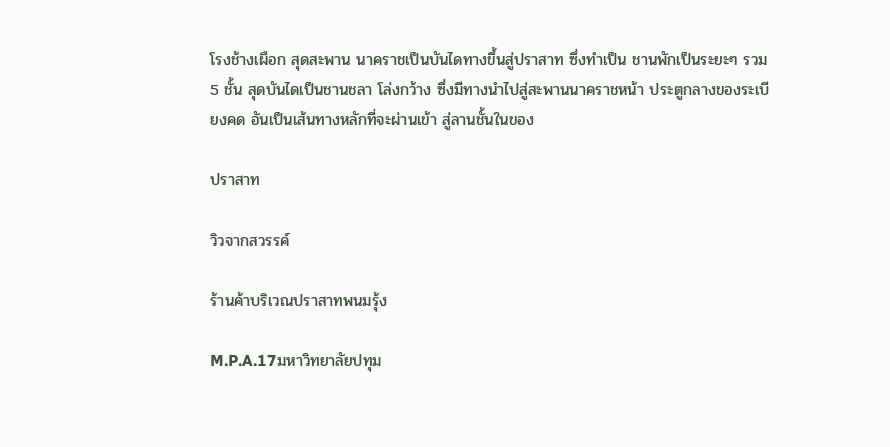โรงช้างเผือก สุดสะพาน นาคราชเป็นบันไดทางขึ้นสู่ปราสาท ซึ่งทำเป็น ชานพักเป็นระยะๆ รวม 5 ชั้น สุดบันไดเป็นชานชลา โล่งกว้าง ซึ่งมีทางนำไปสู่สะพานนาคราชหน้า ประตูกลางของระเบียงคด อันเป็นเส้นทางหลักที่จะผ่านเข้า สู่ลานชั้นในของ

ปราสาท

วิวจากสวรรค์

ร้านค้าบริเวณปราสาทพนมรุ้ง

M.P.A.17มหาวิทยาลัยปทุม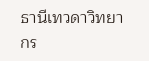ธานีเทวดาวิทยากร